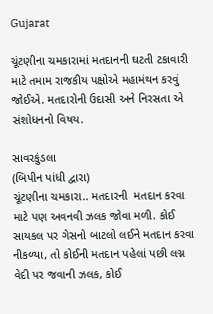Gujarat

ચૂંટણીના ચમકારામાં મતદાનની ઘટતી ટકાવારી માટે તમામ રાજકીય પક્ષોએ મહામંથન કરવું જોઈએ. મતદારોની ઉદાસી અને નિરસતા એ સંશોધનનો વિષય.

સાવરકુંડલા
(બિપીન પાંધી દ્વારા)
ચૂંટણીના ચમકારા.. મતદારની  મતદાન કરવા માટે પણ અવનવી ઝલક જોવા મળી. કોઈ સાયકલ પર ગેસનો બાટલો લઈને મતદાન કરવા નીકળ્યા, તો કોઈની મતદાન પહેલાં પછી લગ્ન વેદી પર જવાની ઝલક, કોઈ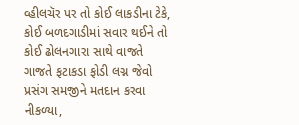વ્હીલચૅર પર તો કોઈ લાકડીના ટેકે, કોઈ બળદગાડીમાં સવાર થઈને તો કોઈ ઢોલનગારા સાથે વાજતે ગાજતે ફટાકડા ફોડી લગ્ન જેવો પ્રસંગ સમજીને મતદાન કરવા નીકળ્યા,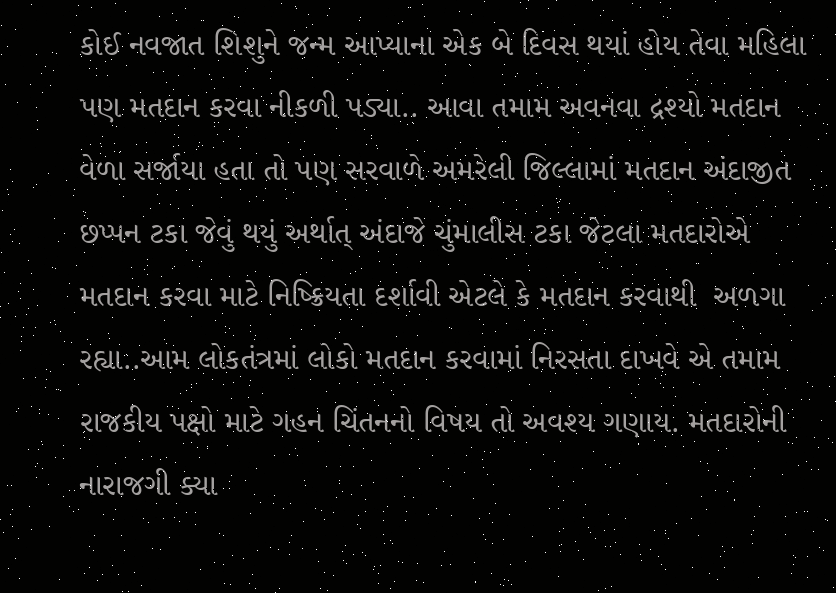કોઈ નવજાત શિશુને જન્મ આપ્યાના એક બે દિવસ થયાં હોય તેવા મહિલા પણ મતદાન કરવા નીકળી પડ્યા.. આવા તમામ અવનવા દ્રશ્યો મતદાન વેળા સર્જાયા હતા તો પણ સરવાળે અમરેલી જિલ્લામાં મતદાન અંદાજીત છપ્પન ટકા જેવું થયું અર્થાત્ અંદાજે ચુંમાલીસ ટકા જેટલા મતદારોએ મતદાન કરવા માટે નિષ્ક્રિયતા દર્શાવી એટલે કે મતદાન કરવાથી  અળગા રહ્યા..આમ લોકતંત્રમાં લોકો મતદાન કરવામાં નિરસતા દાખવે એ તમામ રાજકીય પક્ષો માટે ગહન ચિંતનનો વિષય તો અવશ્ય ગણાય. મતદારોની નારાજગી ક્યા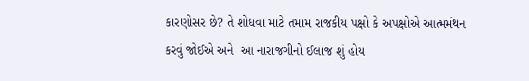કારણોસર છે? તે શોધવા માટે તમામ રાજકીય પક્ષો કે અપક્ષોએ આત્મમંથન કરવું જોઈએ અને  આ નારાજગીનો ઈલાજ શું હોય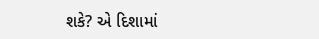શકે? એ દિશામાં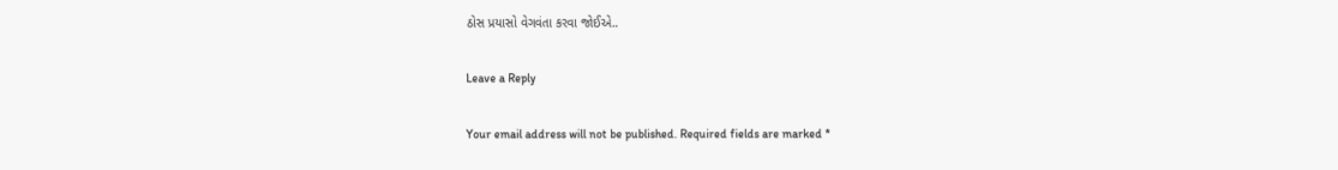ઠોસ પ્રયાસો વેગવંતા કરવા જોઈએ..

Leave a Reply

Your email address will not be published. Required fields are marked *